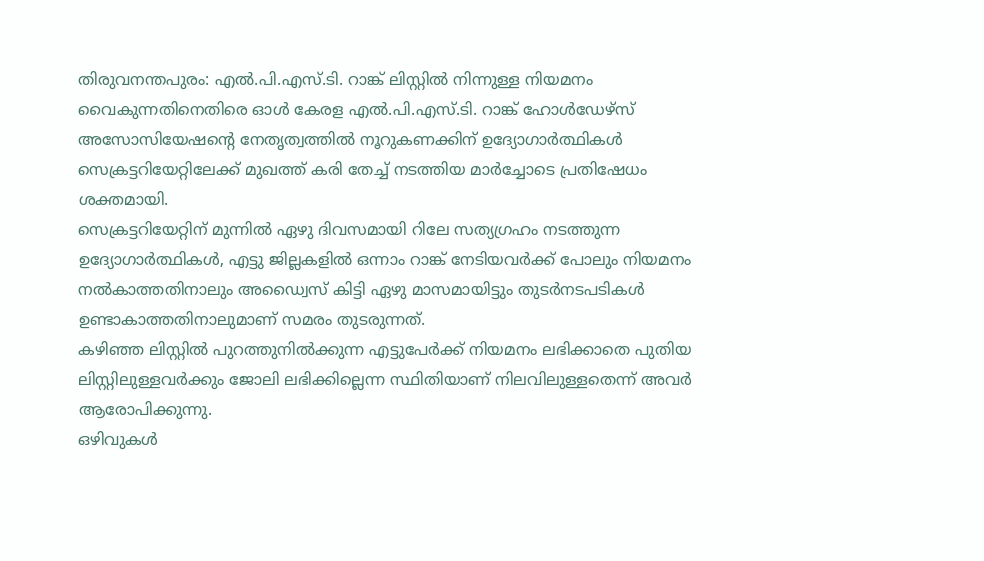തിരുവനന്തപുരം: എൽ.പി.എസ്.ടി. റാങ്ക് ലിസ്റ്റിൽ നിന്നുള്ള നിയമനം വൈകുന്നതിനെതിരെ ഓൾ കേരള എൽ.പി.എസ്.ടി. റാങ്ക് ഹോൾഡേഴ്സ് അസോസിയേഷൻ്റെ നേതൃത്വത്തിൽ നൂറുകണക്കിന് ഉദ്യോഗാർത്ഥികൾ സെക്രട്ടറിയേറ്റിലേക്ക് മുഖത്ത് കരി തേച്ച് നടത്തിയ മാർച്ചോടെ പ്രതിഷേധം ശക്തമായി.
സെക്രട്ടറിയേറ്റിന് മുന്നിൽ ഏഴു ദിവസമായി റിലേ സത്യഗ്രഹം നടത്തുന്ന ഉദ്യോഗാർത്ഥികൾ, എട്ടു ജില്ലകളിൽ ഒന്നാം റാങ്ക് നേടിയവർക്ക് പോലും നിയമനം നൽകാത്തതിനാലും അഡ്വൈസ് കിട്ടി ഏഴു മാസമായിട്ടും തുടർനടപടികൾ ഉണ്ടാകാത്തതിനാലുമാണ് സമരം തുടരുന്നത്.
കഴിഞ്ഞ ലിസ്റ്റിൽ പുറത്തുനിൽക്കുന്ന എട്ടുപേർക്ക് നിയമനം ലഭിക്കാതെ പുതിയ ലിസ്റ്റിലുള്ളവർക്കും ജോലി ലഭിക്കില്ലെന്ന സ്ഥിതിയാണ് നിലവിലുള്ളതെന്ന് അവർ ആരോപിക്കുന്നു.
ഒഴിവുകൾ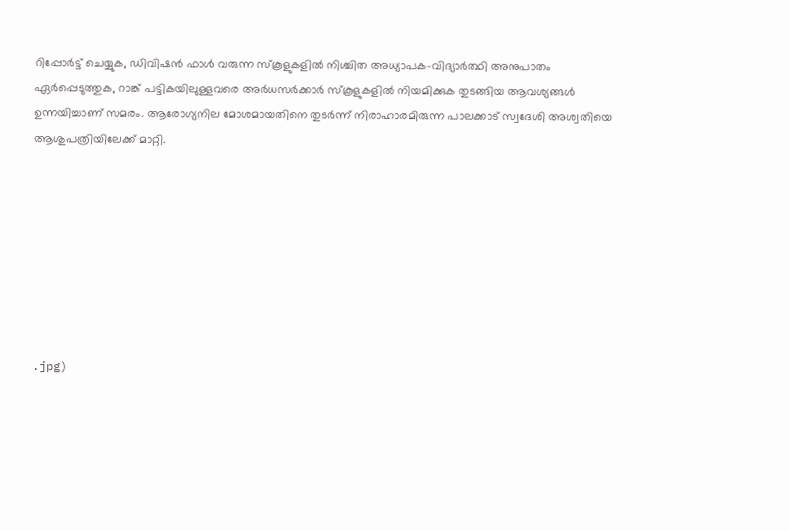റിപ്പോർട്ട് ചെയ്യുക, ഡിവിഷൻ ഫാൾ വരുന്ന സ്കൂളുകളിൽ നിശ്ചിത അധ്യാപക-വിദ്യാർത്ഥി അനുപാതം ഏർപ്പെടുത്തുക, റാങ്ക് പട്ടികയിലുള്ളവരെ അർധസർക്കാർ സ്കൂളുകളിൽ നിയമിക്കുക തുടങ്ങിയ ആവശ്യങ്ങൾ ഉന്നയിച്ചാണ് സമരം. ആരോഗ്യനില മോശമായതിനെ തുടർന്ന് നിരാഹാരമിരുന്ന പാലക്കാട് സ്വദേശി അശ്വതിയെ ആശുപത്രിയിലേക്ക് മാറ്റി.








.jpg)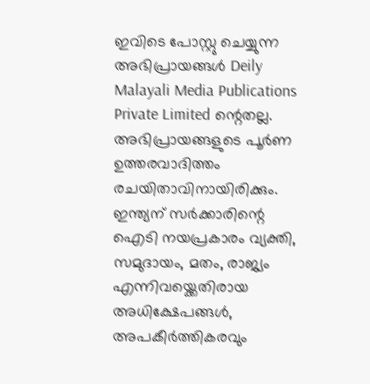ഇവിടെ പോസ്റ്റു ചെയ്യുന്ന അഭിപ്രായങ്ങൾ Deily Malayali Media Publications Private Limited ന്റെതല്ല. അഭിപ്രായങ്ങളുടെ പൂർണ ഉത്തരവാദിത്തം രചയിതാവിനായിരിക്കും.
ഇന്ത്യന് സർക്കാരിന്റെ ഐടി നയപ്രകാരം വ്യക്തി, സമുദായം, മതം, രാജ്യം എന്നിവയ്ക്കെതിരായ അധിക്ഷേപങ്ങൾ, അപകീർത്തികരവും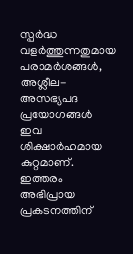സ്പർദ്ധ വളർത്തുന്നതുമായ പരാമർശങ്ങൾ, അശ്ലീല-അസഭ്യപദ പ്രയോഗങ്ങൾ ഇവ ശിക്ഷാർഹമായ കുറ്റമാണ്. ഇത്തരം അഭിപ്രായ പ്രകടനത്തിന്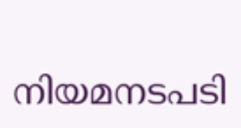നിയമനടപടി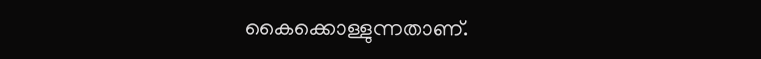കൈക്കൊള്ളുന്നതാണ്.